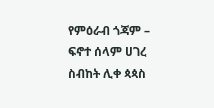የምዕራብ ጎጃም – ፍኖተ ሰላም ሀገረ ስብከት ሊቀ ጳጳስ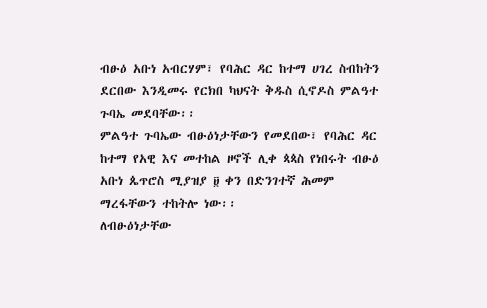ብፁዕ አቡነ አብርሃም፣ የባሕር ዳር ከተማ ሀገረ ስብከትን ደርበው እንዲመሩ የርክበ ካህናት ቅዱስ ሲኖዶስ ምልዓተ ጉባኤ መደባቸው፡፡
ምልዓተ ጉባኤው ብፁዕነታቸውን የመደበው፣ የባሕር ዳር ከተማ የአዊ እና መተከል ዞኖች ሊቀ ጳጳስ የነበሩት ብፁዕ አቡነ ጴጥሮስ ሚያዝያ ፱ ቀን በድንገተኛ ሕመም ማረፋቸውን ተከትሎ ነው፡፡
ለብፁዕነታቸው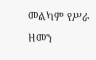መልካም የሥራ ዘመን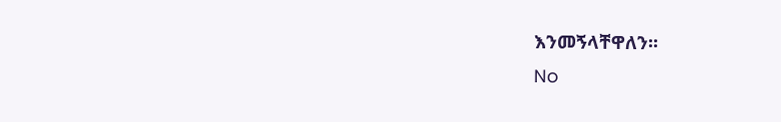እንመኝላቸዋለን፡፡
No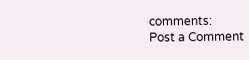comments:
Post a Comment